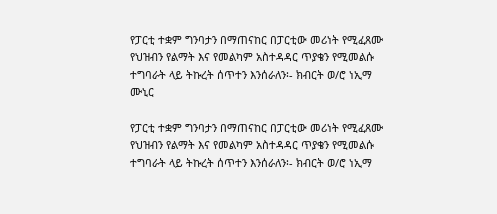የፓርቲ ተቋም ግንባታን በማጠናከር በፓርቲው መሪነት የሚፈጸሙ የህዝብን የልማት እና የመልካም አስተዳዳር ጥያቄን የሚመልሱ ተግባራት ላይ ትኩረት ሰጥተን እንሰራለን፡- ክብርት ወ/ሮ ነኢማ ሙኒር

የፓርቲ ተቋም ግንባታን በማጠናከር በፓርቲው መሪነት የሚፈጸሙ የህዝብን የልማት እና የመልካም አስተዳዳር ጥያቄን የሚመልሱ ተግባራት ላይ ትኩረት ሰጥተን እንሰራለን፡- ክብርት ወ/ሮ ነኢማ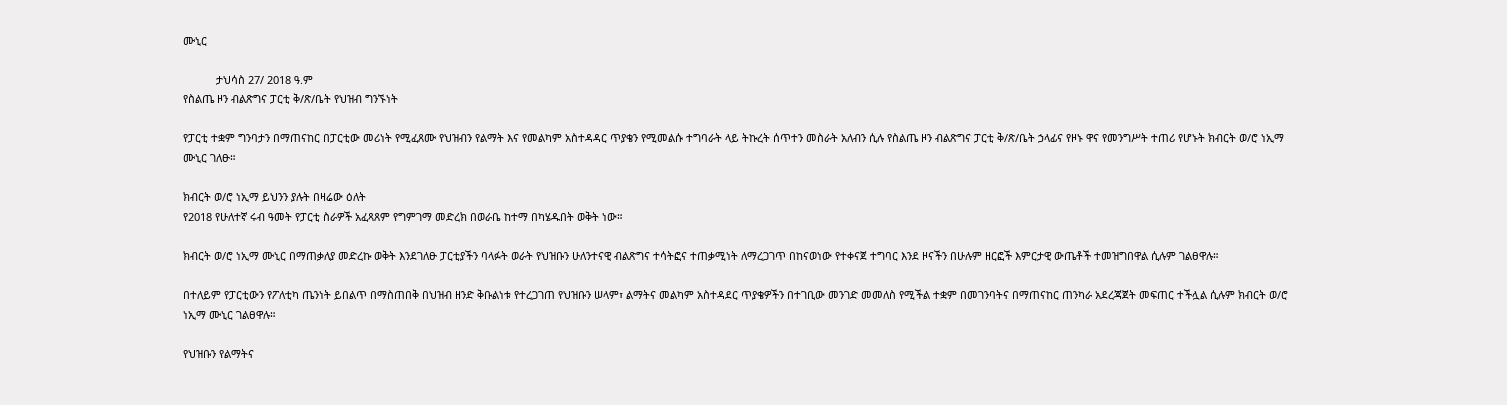ሙኒር

           ታህሳስ 27/ 2018 ዓ.ም
የስልጤ ዞን ብልጽግና ፓርቲ ቅ/ጽ/ቤት የህዝብ ግንኙነት

የፓርቲ ተቋም ግንባታን በማጠናከር በፓርቲው መሪነት የሚፈጸሙ የህዝብን የልማት እና የመልካም አስተዳዳር ጥያቄን የሚመልሱ ተግባራት ላይ ትኩረት ሰጥተን መስራት አለብን ሲሉ የስልጤ ዞን ብልጽግና ፓርቲ ቅ/ጽ/ቤት ኃላፊና የዞኑ ዋና የመንግሥት ተጠሪ የሆኑት ክብርት ወ/ሮ ነኢማ ሙኒር ገለፁ።

ክብርት ወ/ሮ ነኢማ ይህንን ያሉት በዛሬው ዕለት
የ2018 የሁለተኛ ሩብ ዓመት የፓርቲ ስራዎች አፈጻጸም የግምገማ መድረክ በወራቤ ከተማ በካሄዱበት ወቅት ነው።

ክብርት ወ/ሮ ነኢማ ሙኒር በማጠቃለያ መድረኩ ወቅት እንደገለፁ ፓርቲያችን ባላፉት ወራት የህዝቡን ሁለንተናዊ ብልጽግና ተሳትፎና ተጠቃሚነት ለማረጋገጥ በከናወነው የተቀናጀ ተግባር እንደ ዞናችን በሁሉም ዘርፎች እምርታዊ ውጤቶች ተመዝግበዋል ሲሉም ገልፀዋሉ።

በተለይም የፓርቲውን የፖለቲካ ጤንነት ይበልጥ በማስጠበቅ በህዝብ ዘንድ ቅቡልነቱ የተረጋገጠ የህዝቡን ሠላም፣ ልማትና መልካም አስተዳደር ጥያቄዎችን በተገቢው መንገድ መመለስ የሚችል ተቋም በመገንባትና በማጠናከር ጠንካራ አደረጃጀት መፍጠር ተችሏል ሲሉም ክብርት ወ/ሮ ነኢማ ሙኒር ገልፀዋሉ።

የህዝቡን የልማትና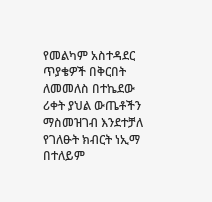የመልካም አስተዳደር ጥያቄዎች በቅርበት ለመመለስ በተኬደው ሪቀት ያህል ውጤቶችን ማስመዝገብ እንደተቻለ የገለፁት ክብርት ነኢማ በተለይም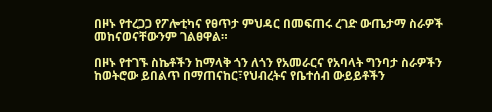በዞኑ የተረጋጋ የፖሎቲካና የፀጥታ ምህዳር በመፍጠሩ ረገድ ውጤታማ ስራዎች መከናወናቸውንም ገልፀዋል።

በዞኑ የተገኙ ስኬቶችን ከማላቅ ጎን ለጎን የአመራርና የአባላት ግንባታ ስራዎችን ከወትሮው ይበልጥ በማጠናከር፣የህብረትና የቤተሰብ ውይይቶችን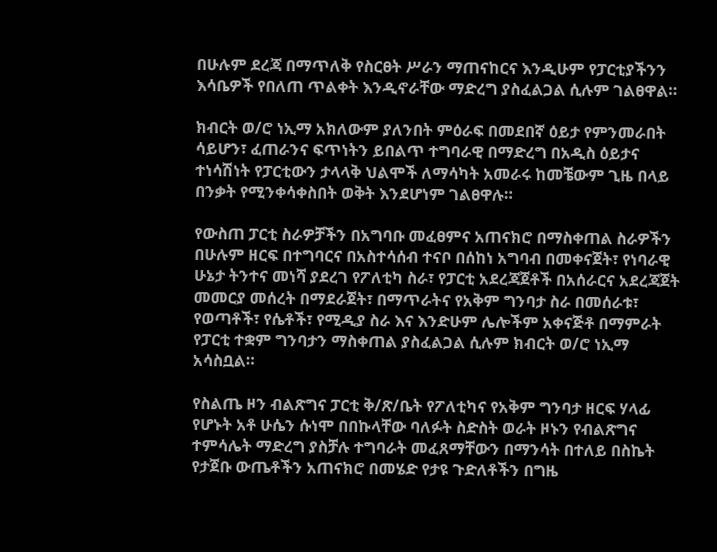በሁሉም ደረጃ በማጥለቅ የስርፀት ሥራን ማጠናከርና እንዲሁም የፓርቲያችንን እሳቤዎች የበለጠ ጥልቀት እንዲኖራቸው ማድረግ ያስፈልጋል ሲሉም ገልፀዋል።

ክብርት ወ/ሮ ነኢማ አክለውም ያለንበት ምዕራፍ በመደበኛ ዕይታ የምንመራበት ሳይሆን፣ ፈጠራንና ፍጥነትን ይበልጥ ተግባራዊ በማድረግ በአዲስ ዕይታና ተነሳሽነት የፓርቲውን ታላላቅ ህልሞች ለማሳካት አመራሩ ከመቼውም ጊዜ በላይ በንቃት የሚንቀሳቀስበት ወቅት እንደሆነም ገልፀዋሉ።

የውስጠ ፓርቲ ስራዎቻችን በአግባቡ መፈፀምና አጠናክሮ በማስቀጠል ስራዎችን በሁሉም ዘርፍ በተግባርና በአስተሳሰብ ተናቦ በሰከነ አግባብ በመቀናጀት፣ የነባራዊ ሁኔታ ትንተና መነሻ ያደረገ የፖለቲካ ስራ፣ የፓርቲ አደረጃጀቶች በአሰራርና አደረጃጀት መመርያ መሰረት በማደራጀት፣ በማጥራትና የአቅም ግንባታ ስራ በመሰራቱ፣ የወጣቶች፣ የሴቶች፣ የሚዲያ ስራ እና እንድሁም ሌሎችም አቀናጅቶ በማምራት የፓርቲ ተቋም ግንባታን ማስቀጠል ያስፈልጋል ሲሉም ክብርት ወ/ሮ ነኢማ አሳስቧል።

የስልጤ ዞን ብልጽግና ፓርቲ ቅ/ጽ/ቤት የፖለቲካና የአቅም ግንባታ ዘርፍ ሃላፊ የሆኑት አቶ ሁሴን ሱነሞ በበኩላቸው ባለፉት ስድስት ወራት ዞኑን የብልጽግና ተምሳሌት ማድረግ ያስቻሉ ተግባራት መፈጸማቸውን በማንሳት በተለይ በስኬት የታጀቡ ውጤቶችን አጠናክሮ በመሄድ የታዩ ጉድለቶችን በግዜ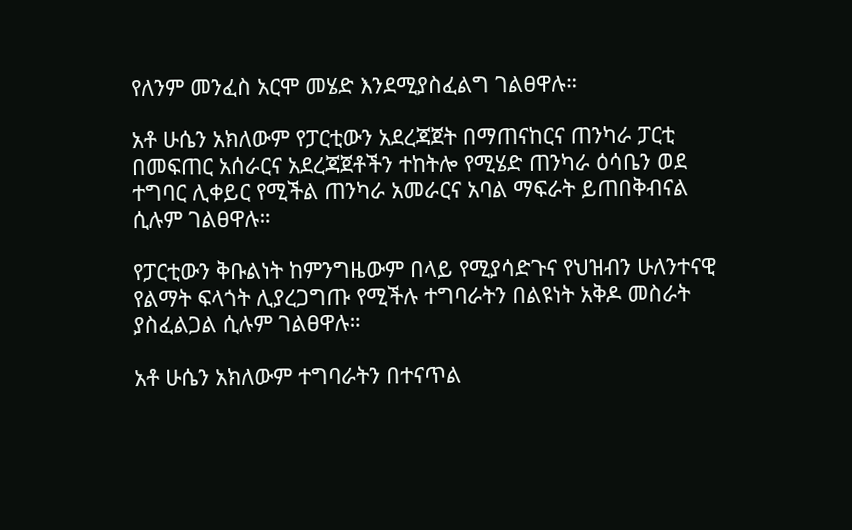የለንም መንፈስ አርሞ መሄድ እንደሚያስፈልግ ገልፀዋሉ።

አቶ ሁሴን አክለውም የፓርቲውን አደረጃጀት በማጠናከርና ጠንካራ ፓርቲ በመፍጠር አሰራርና አደረጃጀቶችን ተከትሎ የሚሄድ ጠንካራ ዕሳቤን ወደ ተግባር ሊቀይር የሚችል ጠንካራ አመራርና አባል ማፍራት ይጠበቅብናል ሲሉም ገልፀዋሉ።

የፓርቲውን ቅቡልነት ከምንግዜውም በላይ የሚያሳድጉና የህዝብን ሁለንተናዊ የልማት ፍላጎት ሊያረጋግጡ የሚችሉ ተግባራትን በልዩነት አቅዶ መስራት ያስፈልጋል ሲሉም ገልፀዋሉ።

አቶ ሁሴን አክለውም ተግባራትን በተናጥል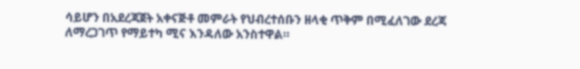ሳይሆን በአደረጃጀት አቀናጅቶ መምራት የህብረተሰቡን ዘላቂ ጥቅም በሚፈለገው ደረጃ ለማረጋገጥ የማይተካ ሚና እንዳለው አንስተዋል።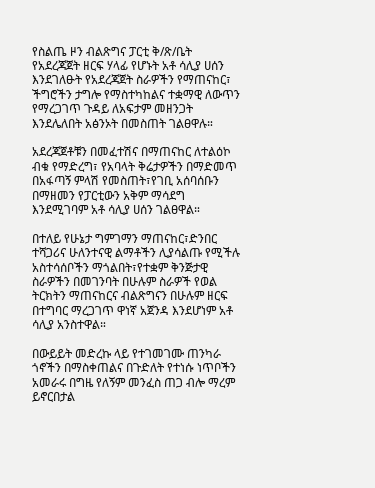የስልጤ ዞን ብልጽግና ፓርቲ ቅ/ጽ/ቤት የአደረጃጀት ዘርፍ ሃላፊ የሆኑት አቶ ሳሊያ ሀሰን እንደገለፁት የአደረጃጀት ስራዎችን የማጠናከር፣ ችግሮችን ታግሎ የማስተካከልና ተቋማዊ ለውጥን የማረጋገጥ ጉዳይ ለአፍታም መዘንጋት እንደሌለበት አፅንኦት በመስጠት ገልፀዋሉ።

አደረጃጀቶቹን በመፈተሽና በማጠናከር ለተልዕኮ ብቁ የማድረግ፣ የአባላት ቅሬታዎችን በማድመጥ በአፋጣኝ ምላሽ የመስጠት፣የገቢ አሰባሰቡን በማዘመን የፓርቲውን አቅም ማሳደግ እንደሚገባም አቶ ሳሊያ ሀሰን ገልፀዋል።

በተለይ የሁኔታ ግምገማን ማጠናከር፣ድንበር ተሻጋሪና ሁለንተናዊ ልማቶችን ሊያሳልጡ የሚችሉ  አስተሳሰቦችን ማጎልበት፣የተቋም ቅንጅታዊ ስራዎችን በመገንባት በሁሉም ስራዎች የወል ትርክትን ማጠናከርና ብልጽግናን በሁሉም ዘርፍ በተግባር ማረጋገጥ ዋነኛ አጀንዳ እንደሆነም አቶ ሳሊያ አንስተዋል።

በውይይት መድረኩ ላይ የተገመገሙ ጠንካራ ጎኖችን በማስቀጠልና በጉድለት የተነሱ ነጥቦችን አመራሩ በግዜ የለኝም መንፈስ ጠጋ ብሎ ማረም ይኖርበታል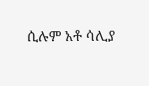ሲሉም አቶ ሳሊያ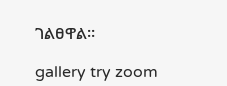ገልፀዋል።

gallery try zoom